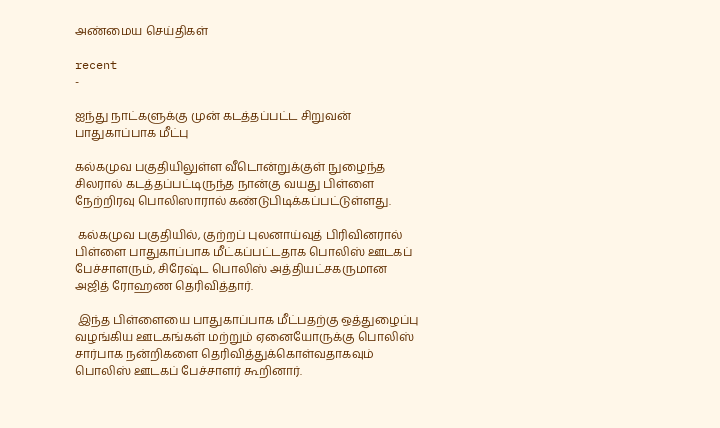அண்மைய செய்திகள்

recent
-

ஐந்து நாட்களுக்கு முன் கடத்தப்பட்ட சிறுவன் பாதுகாப்பாக மீட்பு

கல்கமுவ பகுதியிலுள்ள வீடொன்றுக்குள் நுழைந்த சிலரால் கடத்தப்பட்டிருந்த நான்கு வயது பிள்ளை நேற்றிரவு பொலிஸாரால் கண்டுபிடிக்கப்பட்டுள்ளது.

 கல்கமுவ பகுதியில், குற்றப் புலனாய்வுத் பிரிவினரால் பிள்ளை பாதுகாப்பாக மீட்கப்பட்டதாக பொலிஸ் ஊடகப் பேச்சாளரும், சிரேஷ்ட பொலிஸ் அத்தியட்சகருமான அஜித் ரோஹண தெரிவித்தார்.

 இந்த பிள்ளையை பாதுகாப்பாக மீட்பதற்கு ஒத்துழைப்பு வழங்கிய ஊடகங்கள் மற்றும் ஏனையோருக்கு பொலிஸ் சார்பாக நன்றிகளை தெரிவித்துக்கொள்வதாகவும் பொலிஸ் ஊடகப் பேச்சாளர் கூறினார்.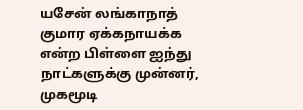யசேன் லங்காநாத் குமார ஏக்கநாயக்க என்ற பிள்ளை ஐந்து நாட்களுக்கு முன்னர், முகமூடி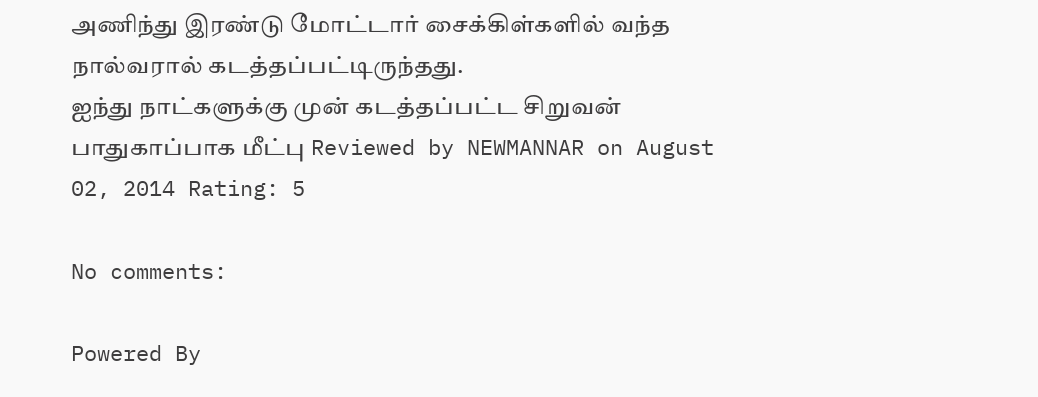அணிந்து இரண்டு மோட்டார் சைக்கிள்களில் வந்த நால்வரால் கடத்தப்பட்டிருந்தது.
ஐந்து நாட்களுக்கு முன் கடத்தப்பட்ட சிறுவன் பாதுகாப்பாக மீட்பு Reviewed by NEWMANNAR on August 02, 2014 Rating: 5

No comments:

Powered By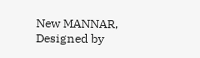New MANNAR, Designed by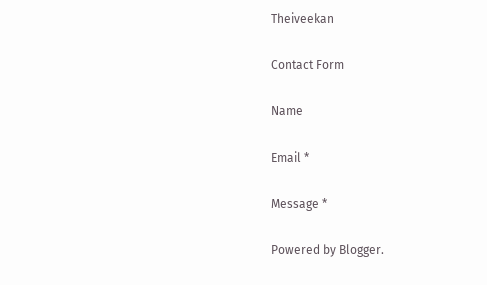Theiveekan

Contact Form

Name

Email *

Message *

Powered by Blogger.